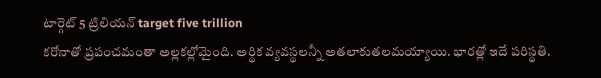టార్గెట్ 5 ట్రిలియన్ target five trillion
కరోనాతో ప్రపంచమంతా అల్లకల్లోమైంది. అర్థిక వ్యవస్థలన్నీ అతలాకుతలమయ్యాయి. భారత్లో ఇదే పరిస్థతి.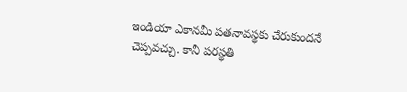ఇండియా ఎకానమీ పతనావస్థకు చేరుకుందనే చెప్పవచ్చు. కానీ పరస్థతి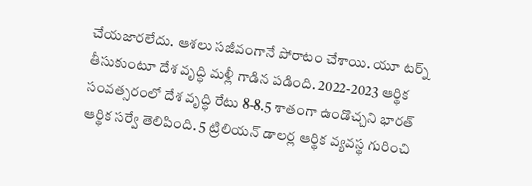చేయజారలేదు. ఆశలు సజీవంగానే పోరాటం చేశాయి. యూ టర్న్ తీసుకుంటూ దేశ వృద్ధి మళ్లీ గాడిన పడింది. 2022-2023 ఆర్థిక సంవత్సరంలో దేశ వృద్ధి రేటు 8-8.5 శాతంగా ఉండొచ్చని భారత్ ఆర్థిక సర్వే తెలిపింది. 5 ట్రిలియన్ డాలర్ల ఆర్థిక వ్యవస్థ గురించి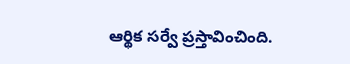ఆర్థిక సర్వే ప్రస్తావించింది.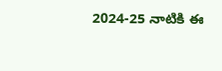2024-25 నాటికి ఈ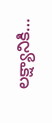లక్ష్యానికి…